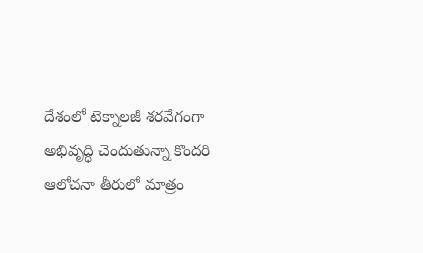దేశంలో టెక్నాలజీ శరవేగంగా అభివృద్ధి చెందుతున్నా కొందరి ఆలోచనా తీరులో మాత్రం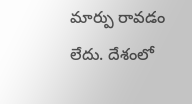మార్పు రావడం లేదు. దేశంలో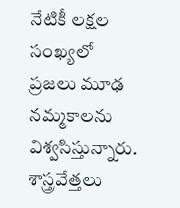నేటికీ లక్షల సంఖ్యలో ప్రజలు మూఢ నమ్మకాలను విశ్వసిస్తున్నారు. శాస్త్రవేత్తలు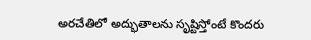అరచేతిలో అద్భుతాలను సృష్టిస్తోంటే కొందరు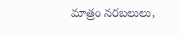మాత్రం నరబలులు,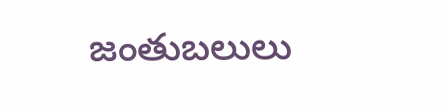జంతుబలులు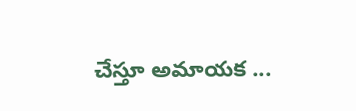చేస్తూ అమాయక ...